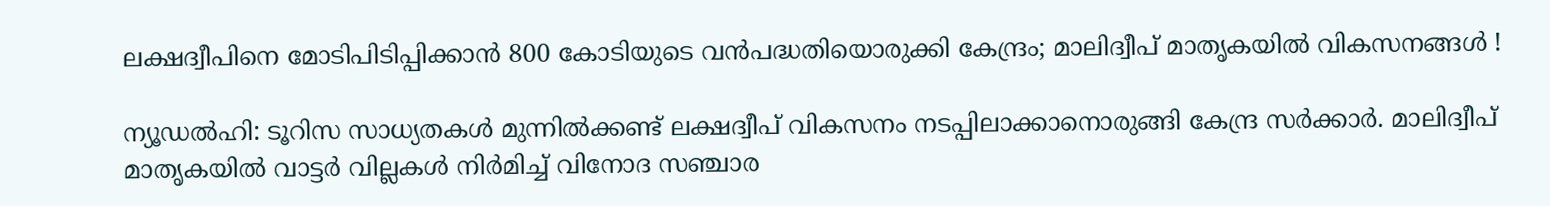ലക്ഷദ്വീപിനെ മോടിപിടിപ്പിക്കാന്‍ 800 കോടിയുടെ വന്‍പദ്ധതിയൊരുക്കി കേന്ദ്രം; മാലിദ്വീപ് മാതൃകയില്‍ വികസനങ്ങള്‍ !

ന്യൂഡല്‍ഹി: ടൂറിസ സാധ്യതകള്‍ മുന്നില്‍ക്കണ്ട് ലക്ഷദ്വീപ് വികസനം നടപ്പിലാക്കാനൊരുങ്ങി കേന്ദ്ര സര്‍ക്കാര്‍. മാലിദ്വീപ് മാതൃകയില്‍ വാട്ടര്‍ വില്ലകള്‍ നിര്‍മിച്ച് വിനോദ സഞ്ചാര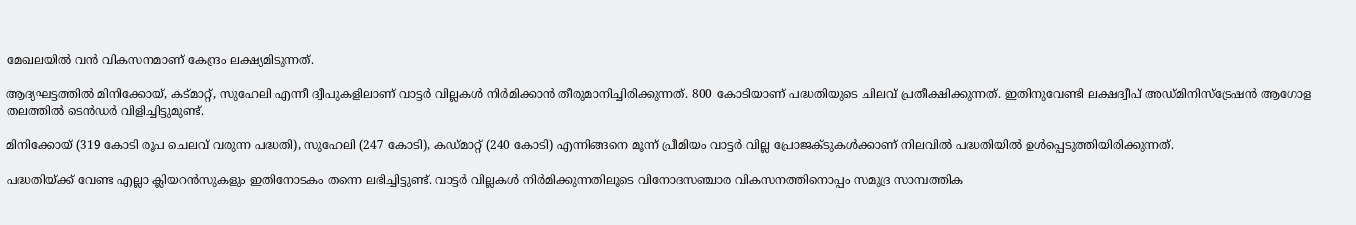മേഖലയില്‍ വന്‍ വികസനമാണ് കേന്ദ്രം ലക്ഷ്യമിടുന്നത്.

ആദ്യഘട്ടത്തില്‍ മിനിക്കോയ്, കട്മാറ്റ്, സുഹേലി എന്നീ ദ്വീപുകളിലാണ് വാട്ടര്‍ വില്ലകള്‍ നിര്‍മിക്കാന്‍ തീരുമാനിച്ചിരിക്കുന്നത്. 800 കോടിയാണ് പദ്ധതിയുടെ ചിലവ് പ്രതീക്ഷിക്കുന്നത്. ഇതിനുവേണ്ടി ലക്ഷദ്വീപ് അഡ്മിനിസ്ട്രേഷന്‍ ആഗോള തലത്തില്‍ ടെന്‍ഡര്‍ വിളിച്ചിട്ടുമുണ്ട്.

മിനിക്കോയ് (319 കോടി രൂപ ചെലവ് വരുന്ന പദ്ധതി), സുഹേലി (247 കോടി), കഡ്മാറ്റ് (240 കോടി) എന്നിങ്ങനെ മൂന്ന് പ്രീമിയം വാട്ടര്‍ വില്ല പ്രോജക്ടുകള്‍ക്കാണ് നിലവില്‍ പദ്ധതിയില്‍ ഉള്‍പ്പെടുത്തിയിരിക്കുന്നത്.

പദ്ധതിയ്ക്ക് വേണ്ട എല്ലാ ക്ലിയറന്‍സുകളും ഇതിനോടകം തന്നെ ലഭിച്ചിട്ടുണ്ട്. വാട്ടര്‍ വില്ലകള്‍ നിര്‍മിക്കുന്നതിലൂടെ വിനോദസഞ്ചാര വികസനത്തിനൊപ്പം സമുദ്ര സാമ്പത്തിക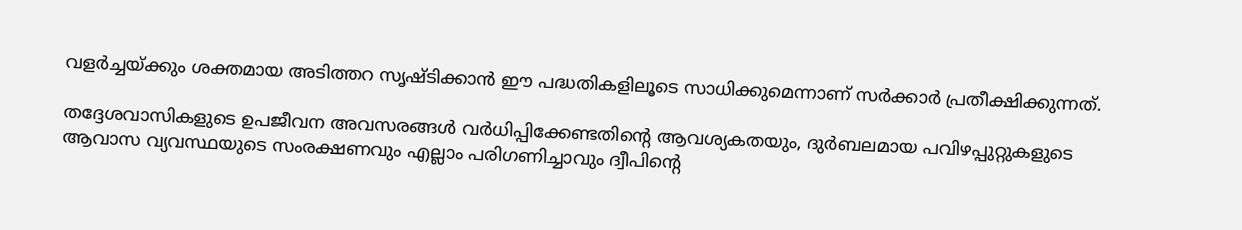വളര്‍ച്ചയ്ക്കും ശക്തമായ അടിത്തറ സൃഷ്ടിക്കാന്‍ ഈ പദ്ധതികളിലൂടെ സാധിക്കുമെന്നാണ് സര്‍ക്കാര്‍ പ്രതീക്ഷിക്കുന്നത്.

തദ്ദേശവാസികളുടെ ഉപജീവന അവസരങ്ങള്‍ വര്‍ധിപ്പിക്കേണ്ടതിന്റെ ആവശ്യകതയും, ദുര്‍ബലമായ പവിഴപ്പുറ്റുകളുടെ ആവാസ വ്യവസ്ഥയുടെ സംരക്ഷണവും എല്ലാം പരിഗണിച്ചാവും ദ്വീപിന്റെ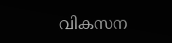വികസന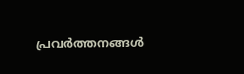പ്രവര്‍ത്തനങ്ങള്‍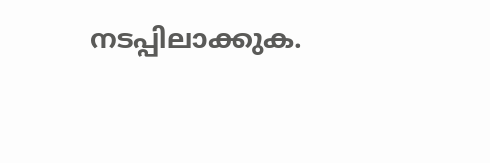നടപ്പിലാക്കുക.